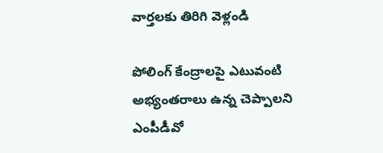వార్తలకు తిరిగి వెళ్లండి

పోలింగ్ కేంద్రాలపై ఎటువంటి అభ్యంతరాలు ఉన్న చెప్పాలని ఎంపీడీవో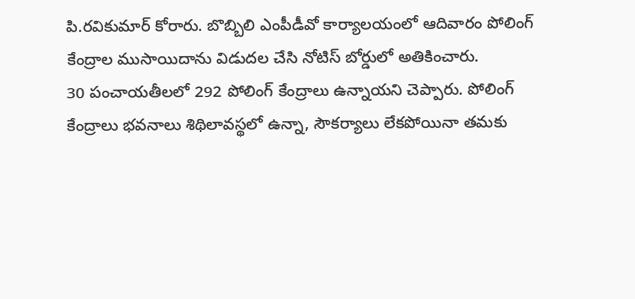పి.రవికుమార్ కోరారు. బొబ్బిలి ఎంపీడీవో కార్యాలయంలో ఆదివారం పోలింగ్ కేంద్రాల ముసాయిదాను విడుదల చేసి నోటిస్ బోర్డులో అతికించారు.
30 పంచాయతీలలో 292 పోలింగ్ కేంద్రాలు ఉన్నాయని చెప్పారు. పోలింగ్ కేంద్రాలు భవనాలు శిథిలావస్థలో ఉన్నా, సౌకర్యాలు లేకపోయినా తమకు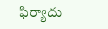ఫిర్యాదు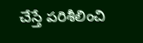చేస్తే పరిశీలించి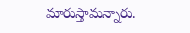మారుస్తామన్నారు.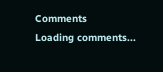Comments
Loading comments...